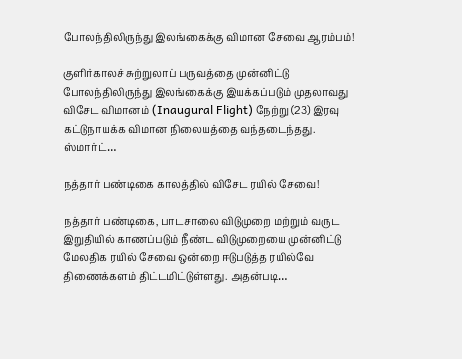போலந்திலிருந்து இலங்கைக்கு விமான சேவை ஆரம்பம்!

குளிர்காலச் சுற்றுலாப் பருவத்தை முன்னிட்டு போலந்திலிருந்து இலங்கைக்கு இயக்கப்படும் முதலாவது விசேட விமானம் (Inaugural Flight) நேற்று (23) இரவு கட்டுநாயக்க விமான நிலையத்தை வந்தடைந்தது. ஸ்மார்ட்…

நத்தார் பண்டிகை காலத்தில் விசேட ரயில் சேவை!

நத்தார் பண்டிகை, பாடசாலை விடுமுறை மற்றும் வருட இறுதியில் காணப்படும் நீண்ட விடுமுறையை முன்னிட்டு மேலதிக ரயில் சேவை ஒன்றை ஈடுபடுத்த ரயில்வே திணைக்களம் திட்டமிட்டுள்ளது. அதன்படி…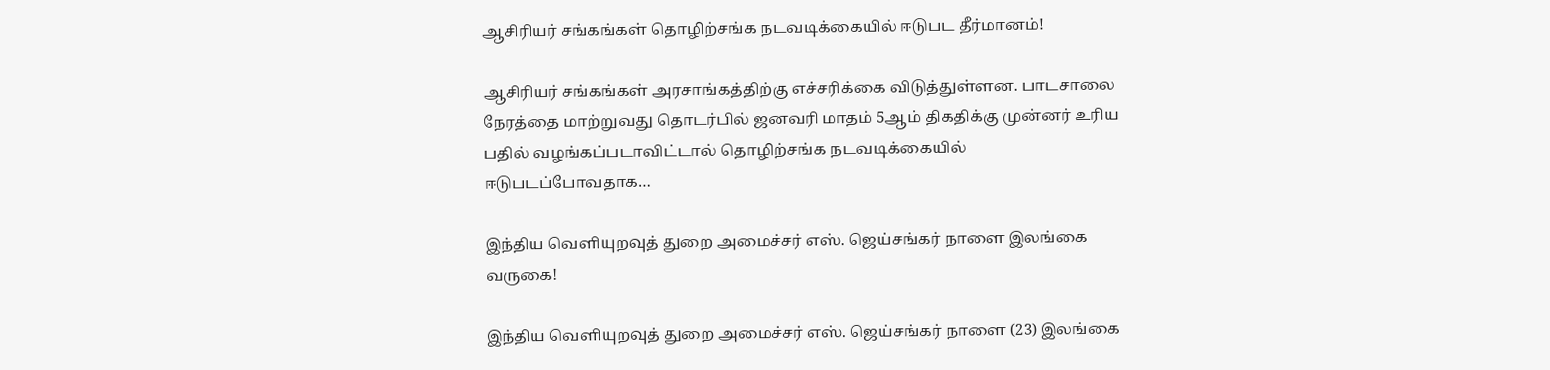ஆசிரியர் சங்கங்கள் தொழிற்சங்க நடவடிக்கையில் ஈடுபட தீர்மானம்!

ஆசிரியர் சங்கங்கள் அரசாங்கத்திற்கு எச்சரிக்கை விடுத்துள்ளன. பாடசாலை நேரத்தை மாற்றுவது தொடர்பில் ஜனவரி மாதம் 5ஆம் திகதிக்கு முன்னர் உரிய பதில் வழங்கப்படாவிட்டால் தொழிற்சங்க நடவடிக்கையில் ஈடுபடப்போவதாக…

இந்திய வெளியுறவுத் துறை அமைச்சர் எஸ். ஜெய்சங்கர் நாளை இலங்கை வருகை!

இந்திய வெளியுறவுத் துறை அமைச்சர் எஸ். ஜெய்சங்கர் நாளை (23) இலங்கை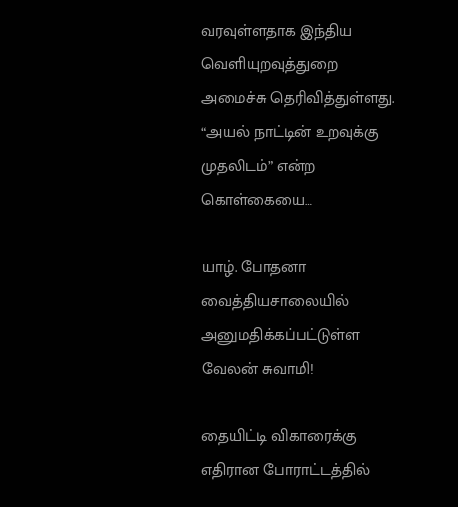வரவுள்ளதாக இந்திய வெளியுறவுத்துறை அமைச்சு தெரிவித்துள்ளது. “அயல் நாட்டின் உறவுக்கு முதலிடம்” என்ற கொள்கையை…

யாழ். போதனா வைத்தியசாலையில் அனுமதிக்கப்பட்டுள்ள வேலன் சுவாமி!

தையிட்டி விகாரைக்கு எதிரான போராட்டத்தில்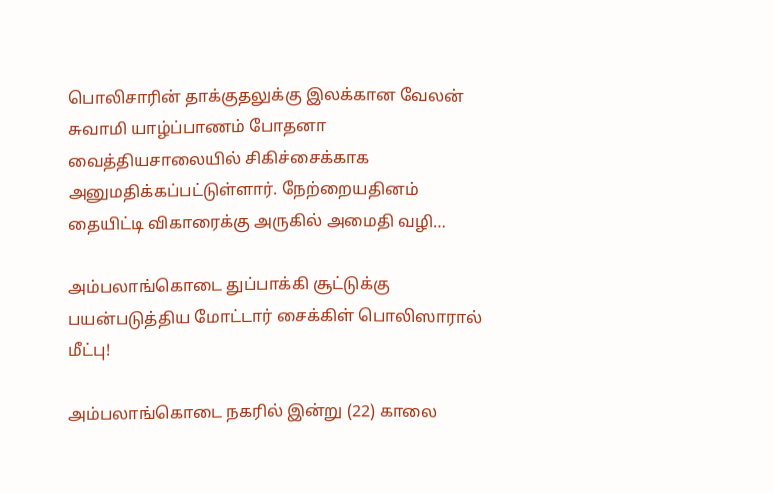பொலிசாரின் தாக்குதலுக்கு இலக்கான வேலன் சுவாமி யாழ்ப்பாணம் போதனா வைத்தியசாலையில் சிகிச்சைக்காக அனுமதிக்கப்பட்டுள்ளார். நேற்றையதினம் தையிட்டி விகாரைக்கு அருகில் அமைதி வழி…

அம்பலாங்கொடை துப்பாக்கி சூட்டுக்கு பயன்படுத்திய மோட்டார் சைக்கிள் பொலிஸாரால் மீட்பு!

அம்பலாங்கொடை நகரில் இன்று (22) காலை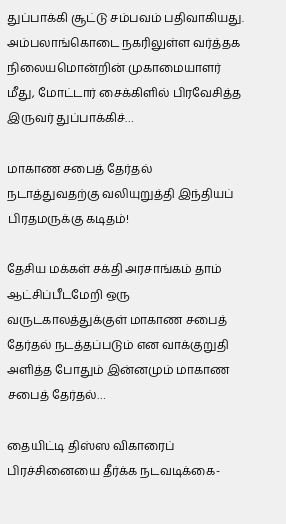துப்பாக்கி சூட்டு சம்பவம் பதிவாகியது. அம்பலாங்கொடை நகரிலுள்ள வர்த்தக நிலையமொன்றின் முகாமையாளர் மீது, மோட்டார் சைக்கிளில் பிரவேசித்த இருவர் துப்பாக்கிச்…

மாகாண சபைத் தேர்தல் நடாத்துவதற்கு வலியுறுத்தி இந்தியப் பிரதமருக்கு கடிதம்!

தேசிய மக்கள் சக்தி அரசாங்கம் தாம் ஆட்சிப்பீடமேறி ஒரு வருடகாலத்துக்குள் மாகாண சபைத் தேர்தல் நடத்தப்படும் என வாக்குறுதி அளித்த போதும் இன்னமும் மாகாண சபைத் தேர்தல்…

தையிட்டி திஸ்ஸ விகாரைப் பிரச்சினையை தீர்க்க நடவடிக்கை-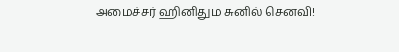அமைச்சர் ஹினிதும சுனில் செனவி!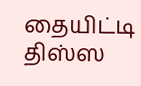தையிட்டி திஸ்ஸ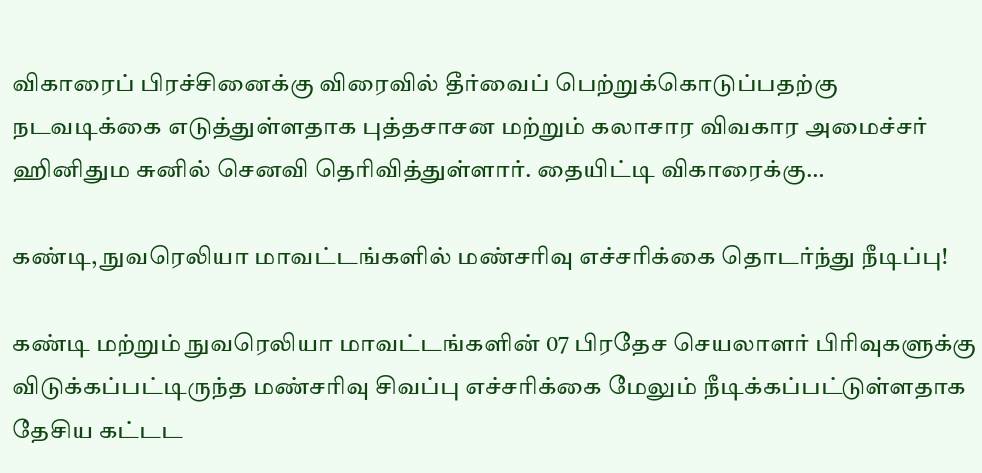விகாரைப் பிரச்சினைக்கு விரைவில் தீர்வைப் பெற்றுக்கொடுப்பதற்கு நடவடிக்கை எடுத்துள்ளதாக புத்தசாசன மற்றும் கலாசார விவகார அமைச்சர் ஹினிதும சுனில் செனவி தெரிவித்துள்ளார். தையிட்டி விகாரைக்கு…

கண்டி, நுவரெலியா மாவட்டங்களில் மண்சரிவு எச்சரிக்கை தொடர்ந்து நீடிப்பு!

கண்டி மற்றும் நுவரெலியா மாவட்டங்களின் 07 பிரதேச செயலாளர் பிரிவுகளுக்கு விடுக்கப்பட்டிருந்த மண்சரிவு சிவப்பு எச்சரிக்கை மேலும் நீடிக்கப்பட்டுள்ளதாக தேசிய கட்டட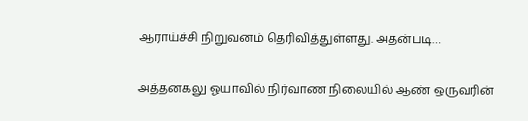ஆராய்ச்சி நிறுவனம் தெரிவித்துள்ளது. அதன்படி…

அத்தனகலு ஓயாவில் நிர்வாண நிலையில் ஆண் ஒருவரின்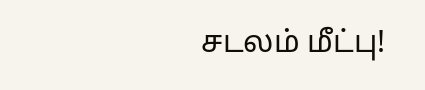சடலம் மீட்பு!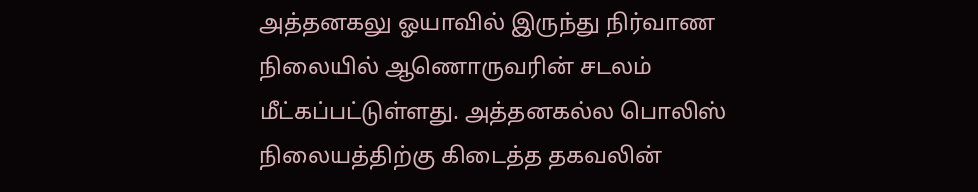அத்தனகலு ஓயாவில் இருந்து நிர்வாண நிலையில் ஆணொருவரின் சடலம் மீட்கப்பட்டுள்ளது. அத்தனகல்ல பொலிஸ் நிலையத்திற்கு கிடைத்த தகவலின்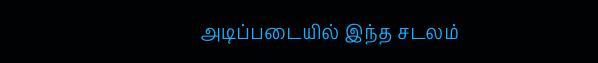அடிப்படையில் இந்த சடலம்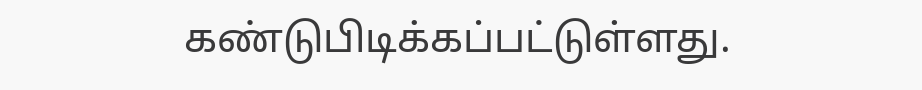கண்டுபிடிக்கப்பட்டுள்ளது.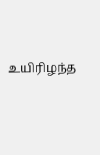உயிரிழந்த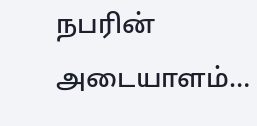நபரின் அடையாளம்…